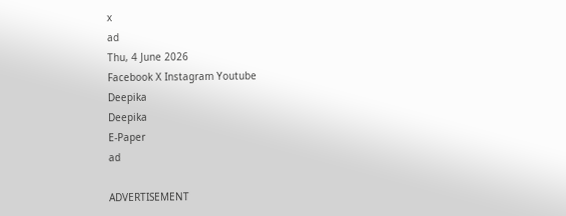x
ad
Thu, 4 June 2026
Facebook X Instagram Youtube
Deepika
Deepika
E-Paper
ad

ADVERTISEMENT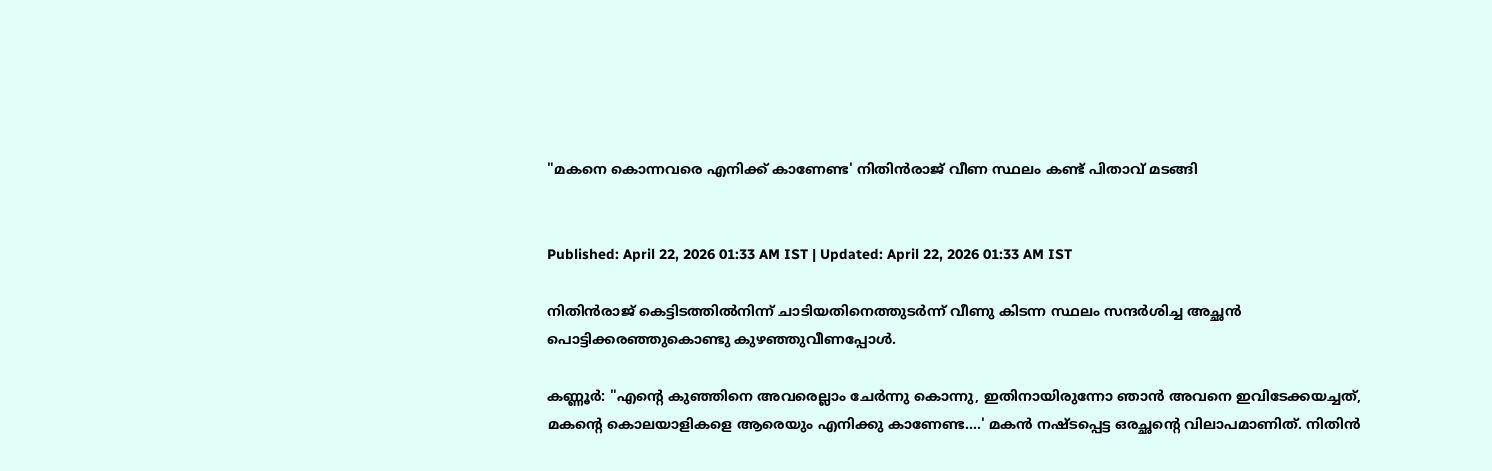"മകനെ കൊന്നവരെ എനിക്ക് കാണേണ്ട' നിതിൻരാജ് വീണ സ്ഥലം കണ്ട് പിതാവ് മടങ്ങി


Published: April 22, 2026 01:33 AM IST | Updated: April 22, 2026 01:33 AM IST

നിതിൻരാജ് കെട്ടിടത്തിൽനിന്ന് ചാടിയതിനെത്തുടർന്ന് വീണു കിടന്ന സ്ഥലം സന്ദർശിച്ച അച്ഛൻ പൊട്ടിക്കരഞ്ഞുകൊണ്ടു കുഴഞ്ഞുവീണപ്പോൾ.

കണ്ണൂർ: "എന്‍റെ കുഞ്ഞിനെ അവരെല്ലാം ചേർന്നു കൊന്നു, ഇതിനായിരുന്നോ ഞാൻ അവനെ ഇവിടേക്കയച്ചത്, മകന്‍റെ കൊലയാളികളെ ആരെയും എനിക്കു കാണേണ്ട....' മകൻ നഷ്ടപ്പെട്ട ഒരച്ഛന്‍റെ വിലാപമാണിത്. നിതിൻ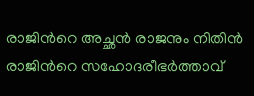രാജിന്‍റെ അച്ഛൻ രാജനും നിതിൻ രാജിന്‍റെ സഹോദരീഭർത്താവ്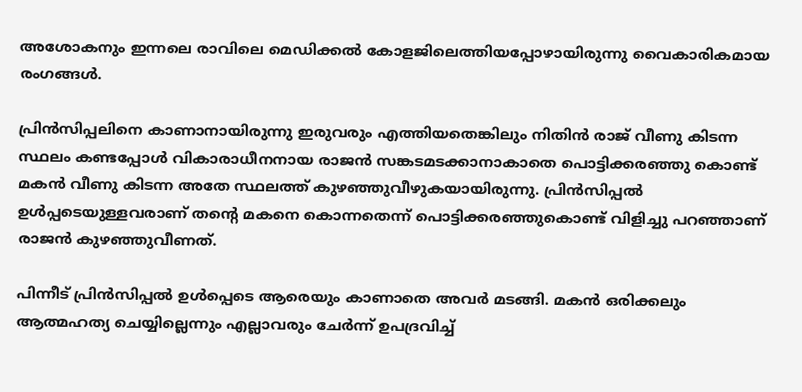അശോകനും ഇന്നലെ രാവിലെ മെഡിക്കൽ കോളജിലെത്തിയപ്പോഴായിരുന്നു വൈകാരികമായ രംഗങ്ങൾ.

പ്രിൻസിപ്പലിനെ കാണാനായിരുന്നു ഇരുവരും എത്തിയതെങ്കിലും നിതിൻ രാജ് വീണു കിടന്ന സ്ഥലം കണ്ടപ്പോൾ വികാരാധീനനായ രാജൻ സങ്കടമടക്കാനാകാതെ പൊട്ടിക്കരഞ്ഞു കൊണ്ട് മകൻ വീണു കിടന്ന അതേ സ്ഥലത്ത് കുഴഞ്ഞുവീഴുകയായിരുന്നു. പ്രിൻസിപ്പൽ ഉൾപ്പടെയുള്ളവരാണ് തന്‍റെ മകനെ കൊന്നതെന്ന് പൊട്ടിക്കരഞ്ഞുകൊണ്ട് വിളിച്ചു പറഞ്ഞാണ് രാജൻ കുഴഞ്ഞുവീണത്.

പിന്നീട് പ്രിൻസിപ്പൽ ഉൾപ്പെടെ ആരെയും കാണാതെ അവർ മടങ്ങി. മകൻ ഒരിക്കലും ആത്മഹത്യ ചെയ്യില്ലെന്നും എല്ലാവരും ചേർന്ന് ഉപദ്രവിച്ച്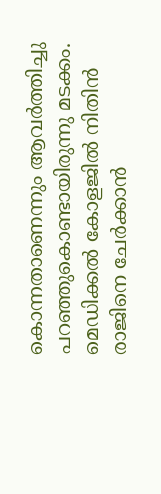കൊന്നതാണെന്നും ആവർത്തിച്ചു പറഞ്ഞുകൊണ്ടായിരുന്നു മടക്കം. മെഡിക്കൽ കോളജിൽ നിതിൻ രാജിനെ ചേർക്കാൻ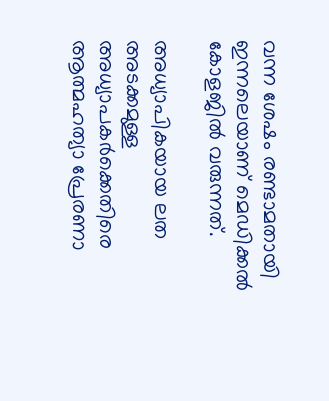വന്ന ശേഷം രണ്ടാമതായി ഇന്നലെയാണ് മെഡിക്കൽ കോളജിൽ വരുന്നത്.

അധ്യാപികയായ ലത അടക്കമുള്ള അധ്യാപകർക്കെതിരെ ആത്മഹത്യാ പ്രേരണാ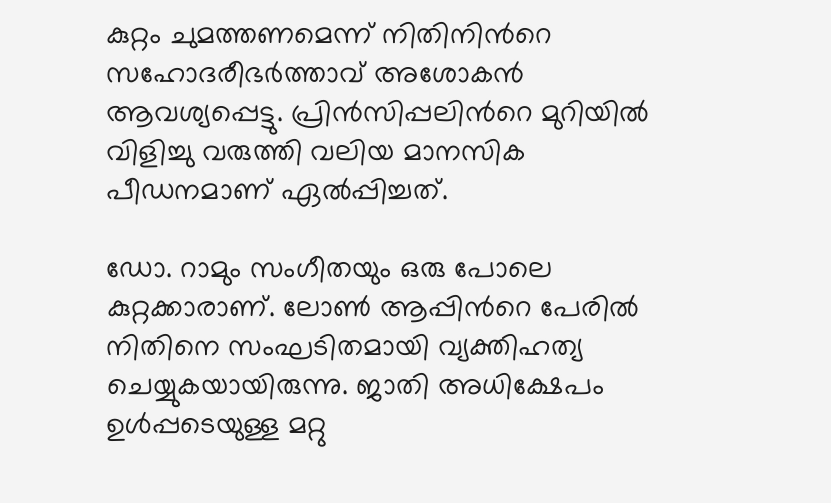കുറ്റം ചുമത്തണമെന്ന് നിതിനിന്‍റെ സഹോദരീഭർത്താവ് അശോകൻ ആവശ്യപ്പെട്ടു. പ്രിൻസിപ്പലിന്‍റെ മുറിയിൽ വിളിച്ചു വരുത്തി വലിയ മാനസിക പീഡനമാണ് ഏൽപ്പിച്ചത്.

ഡോ. റാമും സംഗീതയും ഒരു പോലെ കുറ്റക്കാരാണ്. ലോൺ ആപ്പിന്‍റെ പേരിൽ നിതിനെ സംഘടിതമായി വ്യക്തിഹത്യ ചെയ്യുകയായിരുന്നു. ജാതി അധിക്ഷേപം ഉൾപ്പടെയുള്ള മറ്റു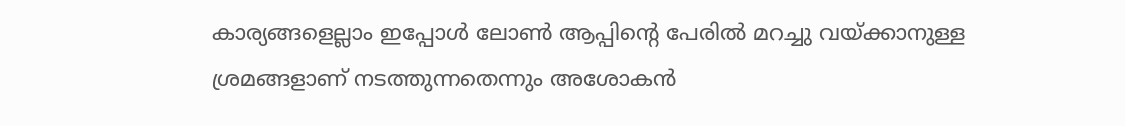കാര്യങ്ങളെല്ലാം ഇപ്പോൾ ലോൺ ആപ്പിന്‍റെ പേരിൽ മറച്ചു വയ്ക്കാനുള്ള ശ്രമങ്ങളാണ് നടത്തുന്നതെന്നും അശോകൻ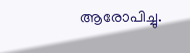ആരോപിച്ചു.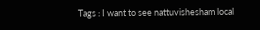Tags : I want to see nattuvishesham local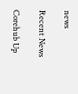news

Recent News

Corehub Up